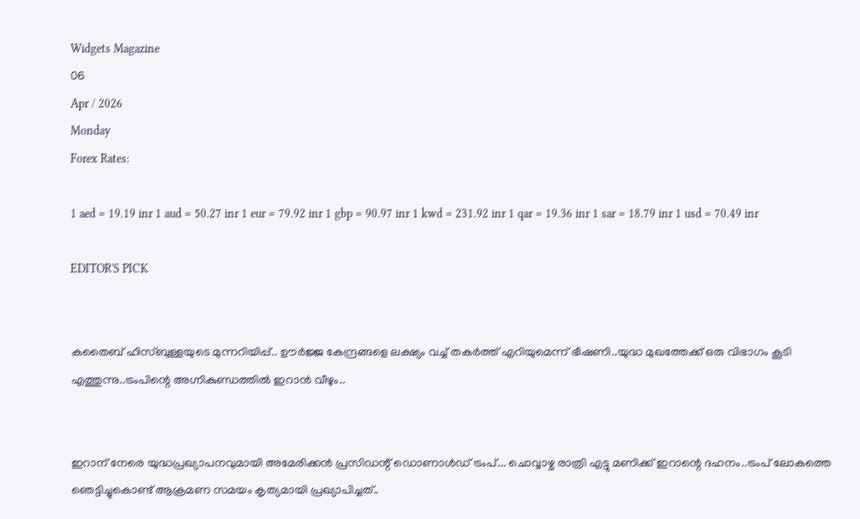Widgets Magazine
06
Apr / 2026
Monday
Forex Rates:

1 aed = 19.19 inr 1 aud = 50.27 inr 1 eur = 79.92 inr 1 gbp = 90.97 inr 1 kwd = 231.92 inr 1 qar = 19.36 inr 1 sar = 18.79 inr 1 usd = 70.49 inr

EDITOR'S PICK


കതൈബ് ഹിസ്ബുള്ളയുടെ മുന്നറിയിപ്പ്.. ഊര്‍ജ്ജ കേന്ദ്രങ്ങളെ ലക്ഷ്യം വച്ച് തകർത്ത് എറിയുമെന്ന് ഭീഷണി..യുദ്ധ മുഖത്തേക്ക് ഒരു വിഭാഗം കൂടി എത്തുന്നു..ട്രംപിന്റെ അഗ്നികുണ്ഡത്തിൽ ഇറാൻ വീഴും..


ഇറാന് നേരെ യുദ്ധപ്രഖ്യാപനവുമായി അമേരിക്കന്‍ പ്രസിഡന്റ് ഡൊണാള്‍ഡ് ട്രംപ്... ചൊവ്വാഴ്ച രാത്രി എട്ടു മണിക്ക് ഇറാന്റെ ദഹനം..ട്രംപ് ലോകത്തെ ഞെട്ടിച്ചുകൊണ്ട് ആക്രമണ സമയം കൃത്യമായി പ്രഖ്യാപിച്ചത്..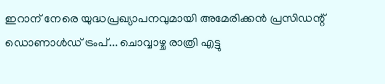ഇറാന് നേരെ യുദ്ധപ്രഖ്യാപനവുമായി അമേരിക്കന്‍ പ്രസിഡന്റ് ഡൊണാള്‍ഡ് ട്രംപ്... ചൊവ്വാഴ്ച രാത്രി എട്ടു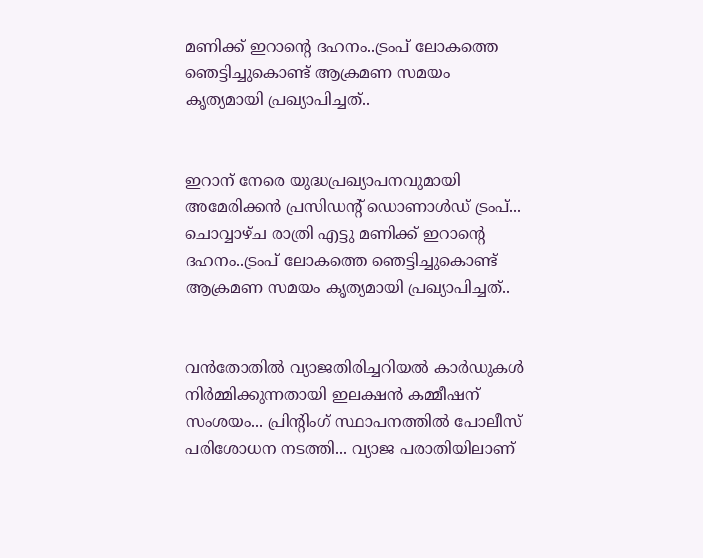മണിക്ക് ഇറാന്റെ ദഹനം..ട്രംപ് ലോകത്തെ ഞെട്ടിച്ചുകൊണ്ട് ആക്രമണ സമയം കൃത്യമായി പ്രഖ്യാപിച്ചത്..


ഇറാന് നേരെ യുദ്ധപ്രഖ്യാപനവുമായി അമേരിക്കന്‍ പ്രസിഡന്റ് ഡൊണാള്‍ഡ് ട്രംപ്... ചൊവ്വാഴ്ച രാത്രി എട്ടു മണിക്ക് ഇറാന്റെ ദഹനം..ട്രംപ് ലോകത്തെ ഞെട്ടിച്ചുകൊണ്ട് ആക്രമണ സമയം കൃത്യമായി പ്രഖ്യാപിച്ചത്..


വൻതോതിൽ വ്യാജതിരിച്ചറിയൽ കാർഡുകൾ നിർമ്മിക്കുന്നതായി ഇലക്ഷൻ കമ്മീഷന് സംശയം... പ്രിന്റിംഗ് സ്ഥാപനത്തിൽ പോലീസ് പരിശോധന നടത്തി... വ്യാജ പരാതിയിലാണ്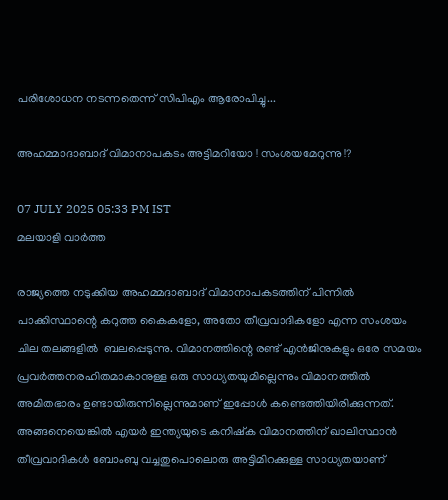പരിശോധന നടന്നതെന്ന് സിപിഎം ആരോപിച്ചു...

അഹമ്മാദാബാദ് വിമാനാപകടം അട്ടിമറിയോ ! സംശയമേറുന്നു !?

07 JULY 2025 05:33 PM IST
മലയാളി വാര്‍ത്ത

രാജ്യത്തെ നടുക്കിയ അഹമ്മദാബാദ് വിമാനാപകടത്തിന് പിന്നില്‍ പാക്കിസ്ഥാന്റെ കറുത്ത കൈകളോ, അതോ തീവ്രവാദികളോ എന്ന സംശയം ചില തലങ്ങളില്‍  ബലപ്പെടുന്നു. വിമാനത്തിന്റെ രണ്ട് എന്‍ജിനുകളും ഒരേ സമയം പ്രവര്‍ത്തനരഹിതമാകാനുള്ള ഒരു സാധ്യതയുമില്ലെന്നും വിമാനത്തില്‍ അമിതഭാരം ഉണ്ടായിരുന്നില്ലെന്നുമാണ് ഇപ്പോള്‍ കണ്ടെത്തിയിരിക്കുന്നത്. അങ്ങനെയെങ്കില്‍ എയര്‍ ഇന്ത്യയുടെ കനിഷ്‌ക വിമാനത്തിന് ഖാലിസ്ഥാന്‍ തീവ്രവാദികള്‍ ബോംബു വച്ചതുപൊലൊരു അട്ടിമിറക്കുള്ള സാധ്യതയാണ്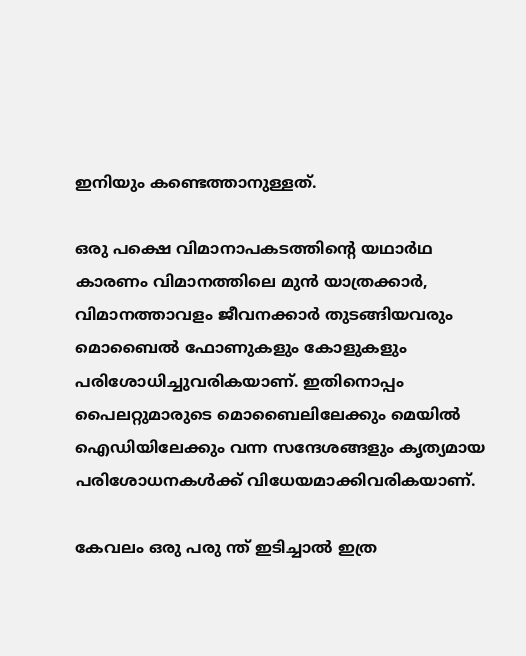ഇനിയും കണ്ടെത്താനുള്ളത്.

ഒരു പക്ഷെ വിമാനാപകടത്തിന്റെ യഥാര്‍ഥ കാരണം വിമാനത്തിലെ മുന്‍ യാത്രക്കാര്‍, വിമാനത്താവളം ജീവനക്കാര്‍ തുടങ്ങിയവരും മൊബൈല്‍ ഫോണുകളും കോളുകളും പരിശോധിച്ചുവരികയാണ്. ഇതിനൊപ്പം പൈലറ്റുമാരുടെ മൊബൈലിലേക്കും മെയില്‍ ഐഡിയിലേക്കും വന്ന സന്ദേശങ്ങളും കൃത്യമായ പരിശോധനകള്‍ക്ക് വിധേയമാക്കിവരികയാണ്.

കേവലം ഒരു പരു ന്ത് ഇടിച്ചാല്‍ ഇത്ര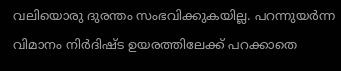വലിയൊരു ദുരന്തം സംഭവിക്കുകയില്ല. പറന്നുയര്‍ന്ന വിമാനം നിര്‍ദിഷ്ട ഉയരത്തിലേക്ക് പറക്കാതെ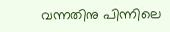വന്നതിനു പിന്നിലെ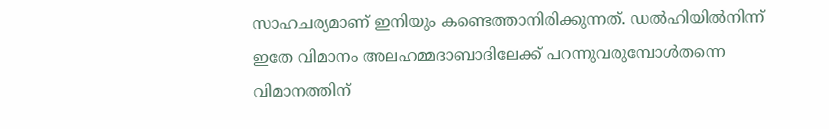സാഹചര്യമാണ് ഇനിയും കണ്ടെത്താനിരിക്കുന്നത്. ഡല്‍ഹിയില്‍നിന്ന് ഇതേ വിമാനം അലഹമ്മദാബാദിലേക്ക് പറന്നുവരുമ്പോള്‍തന്നെ വിമാനത്തിന്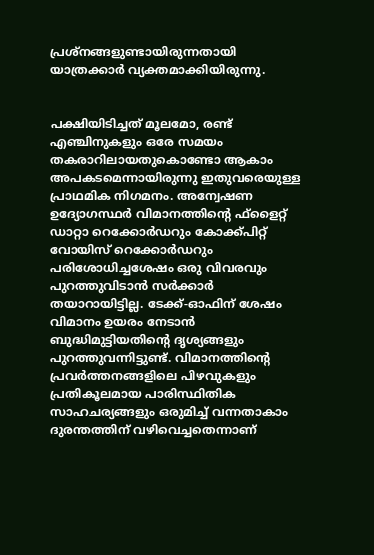പ്രശ്‌നങ്ങളുണ്ടായിരുന്നതായി  യാത്രക്കാര്‍ വ്യക്തമാക്കിയിരുന്നു.


പക്ഷിയിടിച്ചത് മൂലമോ, രണ്ട് എഞ്ചിനുകളും ഒരേ സമയം തകരാറിലായതുകൊണ്ടോ ആകാം അപകടമെന്നായിരുന്നു ഇതുവരെയുള്ള  പ്രാഥമിക നിഗമനം. അന്വേഷണ ഉദ്യോഗസ്ഥര്‍ വിമാനത്തിന്റെ ഫ്‌ളൈറ്റ് ഡാറ്റാ റെക്കോര്‍ഡറും കോക്ക്പിറ്റ് വോയിസ് റെക്കോര്‍ഡറും പരിശോധിച്ചശേഷം ഒരു വിവരവും പുറത്തുവിടാന്‍ സര്‍ക്കാര്‍ തയാറായിട്ടില്ല. ടേക്ക്-ഓഫിന് ശേഷം വിമാനം ഉയരം നേടാന്‍ ബുദ്ധിമുട്ടിയതിന്റെ ദൃശ്യങ്ങളും പുറത്തുവന്നിട്ടുണ്ട്. വിമാനത്തിന്റെ പ്രവര്‍ത്തനങ്ങളിലെ പിഴവുകളും പ്രതികൂലമായ പാരിസ്ഥിതിക സാഹചര്യങ്ങളും ഒരുമിച്ച് വന്നതാകാം ദുരന്തത്തിന് വഴിവെച്ചതെന്നാണ്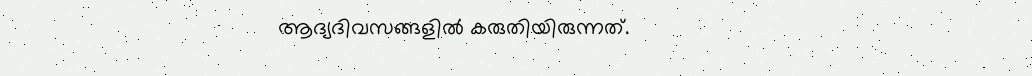ആദ്യദിവസങ്ങളില്‍ കരുതിയിരുന്നത്.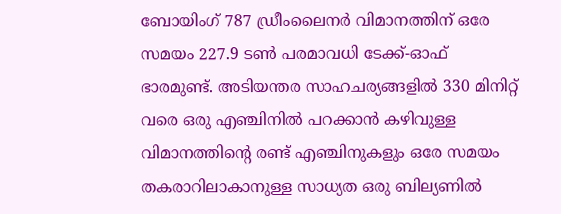ബോയിംഗ് 787 ഡ്രീംലൈനര്‍ വിമാനത്തിന് ഒരേ സമയം 227.9 ടണ്‍ പരമാവധി ടേക്ക്-ഓഫ് ഭാരമുണ്ട്. അടിയന്തര സാഹചര്യങ്ങളില്‍ 330 മിനിറ്റ് വരെ ഒരു എഞ്ചിനില്‍ പറക്കാന്‍ കഴിവുള്ള  വിമാനത്തിന്റെ രണ്ട് എഞ്ചിനുകളും ഒരേ സമയം തകരാറിലാകാനുള്ള സാധ്യത ഒരു ബില്യണില്‍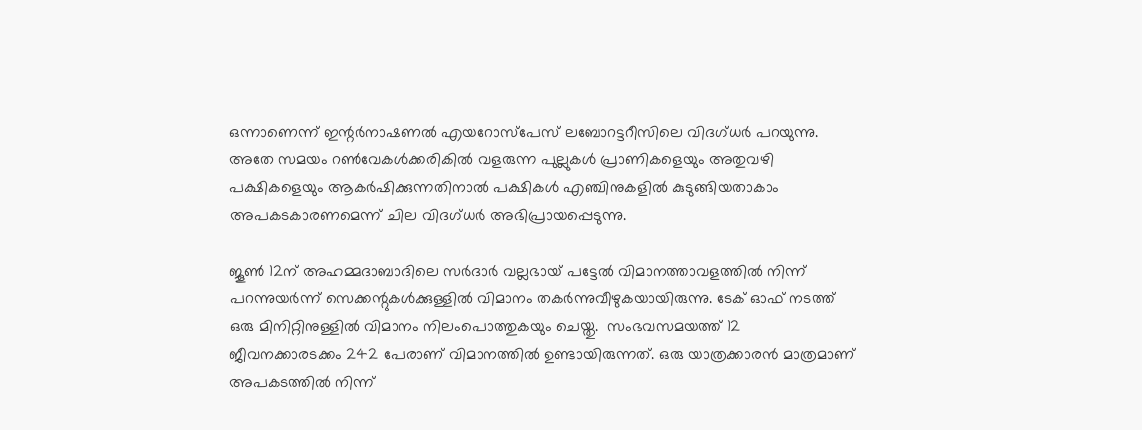ഒന്നാണെന്ന് ഇന്റര്‍നാഷണല്‍ എയറോസ്‌പേസ് ലബോറട്ടറീസിലെ വിദഗ്ധര്‍ പറയുന്നു. അതേ സമയം റണ്‍വേകള്‍ക്കരികില്‍ വളരുന്ന പുല്ലുകള്‍ പ്രാണികളെയും അതുവഴി പക്ഷികളെയും ആകര്‍ഷിക്കുന്നതിനാല്‍ പക്ഷികള്‍ എഞ്ചിനുകളില്‍ കുടുങ്ങിയതാകാം അപകടകാരണമെന്ന് ചില വിദഗ്ധര്‍ അഭിപ്രായപ്പെടുന്നു.

ജൂണ്‍ 12ന് അഹമ്മദാബാദിലെ സര്‍ദാര്‍ വല്ലഭായ് പട്ടേല്‍ വിമാനത്താവളത്തില്‍ നിന്ന് പറന്നുയര്‍ന്ന് സെക്കന്റുകള്‍ക്കുള്ളില്‍ വിമാനം തകര്‍ന്നുവീഴുകയായിരുന്നു. ടേക് ഓഫ് നടത്ത് ഒരു മിനിറ്റിനുള്ളില്‍ വിമാനം നിലംപൊത്തുകയും ചെയ്തു.  സംഭവസമയത്ത് 12 ജീവനക്കാരടക്കം 242 പേരാണ് വിമാനത്തില്‍ ഉണ്ടായിരുന്നത്. ഒരു യാത്രക്കാരന്‍ മാത്രമാണ് അപകടത്തില്‍ നിന്ന്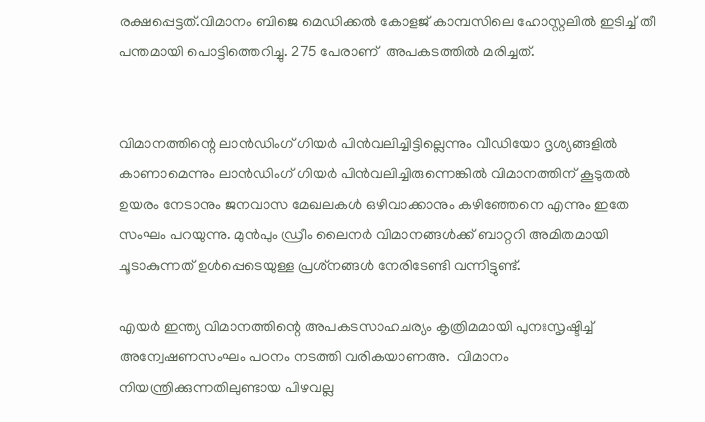രക്ഷപ്പെട്ടത്.വിമാനം ബിജെ മെഡിക്കല്‍ കോളജ് കാമ്പസിലെ ഹോസ്റ്റലില്‍ ഇടിച്ച് തീ പന്തമായി പൊട്ടിത്തെറിച്ചു. 275 പേരാണ്  അപകടത്തില്‍ മരിച്ചത്.


വിമാനത്തിന്റെ ലാന്‍ഡിംഗ് ഗിയര്‍ പിന്‍വലിച്ചിട്ടില്ലെന്നും വീഡിയോ ദൃശ്യങ്ങളില്‍ കാണാമെന്നും ലാന്‍ഡിംഗ് ഗിയര്‍ പിന്‍വലിച്ചിരുന്നെങ്കില്‍ വിമാനത്തിന് കൂടുതല്‍ ഉയരം നേടാനും ജനവാസ മേഖലകള്‍ ഒഴിവാക്കാനും കഴിഞ്ഞേനെ എന്നും ഇതേ സംഘം പറയുന്നു. മുന്‍പും ഡ്രീം ലൈനര്‍ വിമാനങ്ങള്‍ക്ക് ബാറ്ററി അമിതമായി ചൂടാകുന്നത് ഉള്‍പ്പെടെയുള്ള പ്രശ്‌നങ്ങള്‍ നേരിടേണ്ടി വന്നിട്ടുണ്ട്.

എയര്‍ ഇന്ത്യ വിമാനത്തിന്റെ അപകടസാഹചര്യം കൃത്രിമമായി പുനഃസൃഷ്ടിച്ച് അന്വേഷണസംഘം പഠനം നടത്തി വരികയാണഅ.  വിമാനം നിയന്ത്രിക്കുന്നതിലുണ്ടായ പിഴവല്ല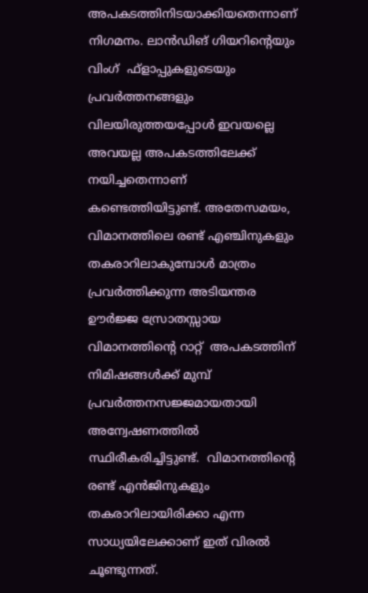അപകടത്തിനിടയാക്കിയതെന്നാണ് നിഗമനം. ലാന്‍ഡിങ് ഗിയറിന്റെയും  വിംഗ്  ഫ്‌ളാപ്പുകളുടെയും പ്രവര്‍ത്തനങ്ങളും വിലയിരുത്തയപ്പോള്‍ ഇവയല്ലെ അവയല്ല അപകടത്തിലേക്ക് നയിച്ചതെന്നാണ് കണ്ടെത്തിയിട്ടുണ്ട്. അതേസമയം, വിമാനത്തിലെ രണ്ട് എഞ്ചിനുകളും തകരാറിലാകുമ്പോള്‍ മാത്രം പ്രവര്‍ത്തിക്കുന്ന അടിയന്തര ഊര്‍ജ്ജ സ്രോതസ്സായ വിമാനത്തിന്റെ റാറ്റ്  അപകടത്തിന് നിമിഷങ്ങള്‍ക്ക് മുമ്പ് പ്രവര്‍ത്തനസജ്ജമായതായി അന്വേഷണത്തില്‍ സ്ഥിരീകരിച്ചിട്ടുണ്ട്.  വിമാനത്തിന്റെ രണ്ട് എന്‍ജിനുകളും തകരാറിലായിരിക്കാ എന്ന സാധ്യയിലേക്കാണ് ഇത് വിരല്‍ ചൂണ്ടുന്നത്.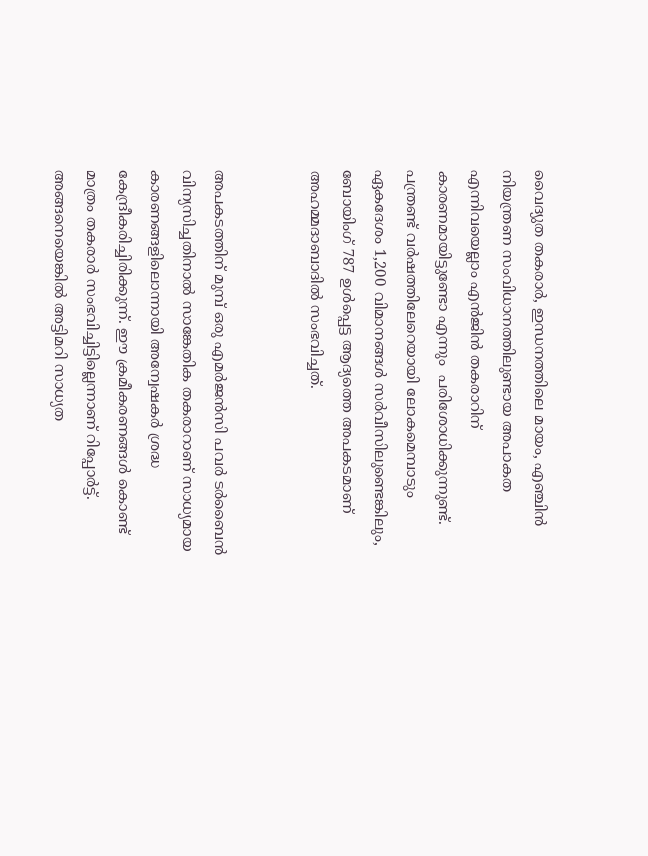വൈദ്യുത തകരാര്‍, ഇന്ധനത്തിലെ മായം, എഞ്ചിന്‍ നിയന്ത്രണ സംവിധാനത്തിലുണ്ടായ അപാകത എന്നിവയെല്ലാം എന്‍ജിന്‍ തകരാറിന് കാരണമായിട്ടുണ്ടോ എന്നും  പരിശോധിക്കുന്നുണ്ട്. പന്ത്രണ്ട് വര്‍ഷത്തിലേറെയായി ലോകമെമ്പാടും ഏകദേശം 1,200 വിമാനങ്ങള്‍ സര്‍വീസിലുണ്ടെങ്കിലും, ബോയിംഗ് 787 ഉള്‍പ്പെട്ട ആദ്യത്തെ അപകടമാണ് അഹമ്മദാബാദില്‍ സംഭവിച്ചത്.


അപകടത്തിന് മുമ്പ് ഒരു എമര്‍ജന്‍സി പവര്‍ ടര്‍ബൈന്‍ വിന്യസിച്ചതിനാല്‍ സാങ്കേതിക തകരാറാണ് സാധ്യമായ കാരണങ്ങളിലൊന്നായി അന്വേഷകര്‍ ശ്രദ്ധ കേന്ദ്രീകരിച്ചിരിക്കുന്ന്. ഈ ക്രമീകരണങ്ങള്‍ കൊണ്ട് മാത്രം തകരാര്‍ സംഭവിച്ചിട്ടില്ലെന്നാണ് റിപ്പോര്‍ട്ട്. അങ്ങനെയെങ്കില്‍ അട്ടിമറി സാധ്യത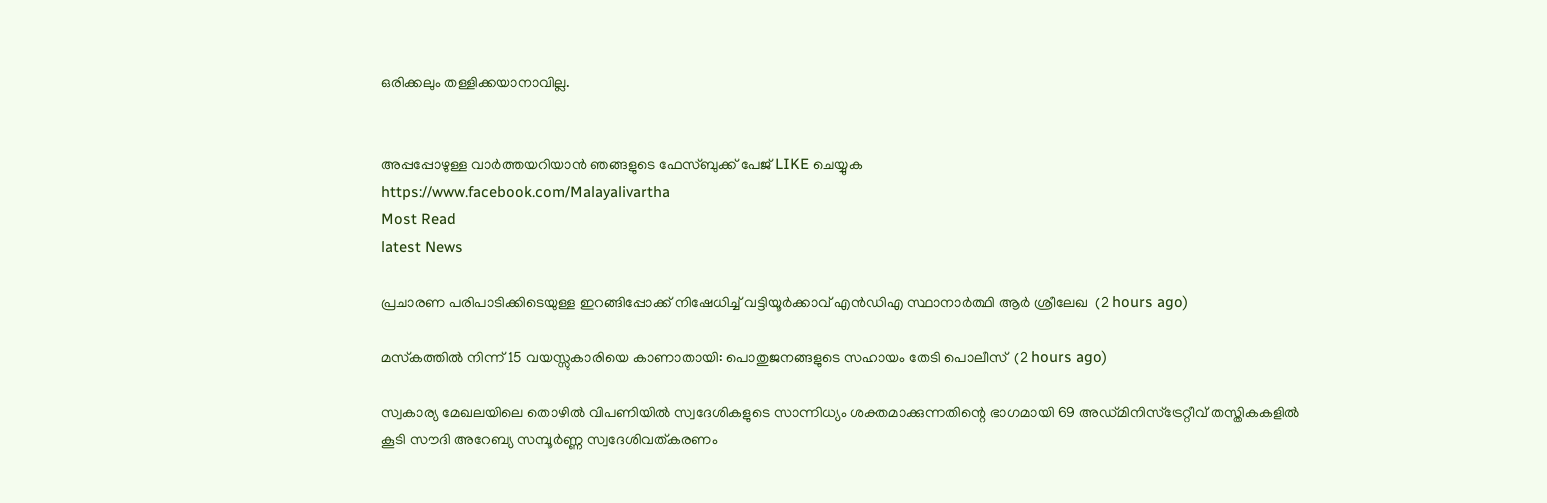ഒരിക്കലും തള്ളിക്കയാനാവില്ല.


അപ്പപ്പോഴുള്ള വാര്‍ത്തയറിയാന്‍ ഞങ്ങളുടെ ഫേസ്‌ബുക്ക്‌ പേജ് LIKE ചെയ്യുക
https://www.facebook.com/Malayalivartha
Most Read
latest News

പ്രചാരണ പരിപാടിക്കിടെയുള്ള ഇറങ്ങിപ്പോക്ക് നിഷേധിച്ച് വട്ടിയൂർക്കാവ് എൻഡിഎ സ്ഥാനാർത്ഥി ആർ ശ്രീലേഖ  (2 hours ago)

മസ്‌കത്തില്‍ നിന്ന് 15 വയസ്സുകാരിയെ കാണാതായി: പൊതുജനങ്ങളുടെ സഹായം തേടി പൊലീസ്  (2 hours ago)

സ്വകാര്യ മേഖലയിലെ തൊഴിൽ വിപണിയിൽ സ്വദേശികളുടെ സാന്നിധ്യം ശക്തമാക്കുന്നതിന്റെ ഭാഗമായി 69 അഡ്മിനിസ്ട്രേറ്റീവ് തസ്തികകളിൽ കൂടി സൗദി അറേബ്യ സമ്പൂർണ്ണ സ്വദേശിവത്കരണം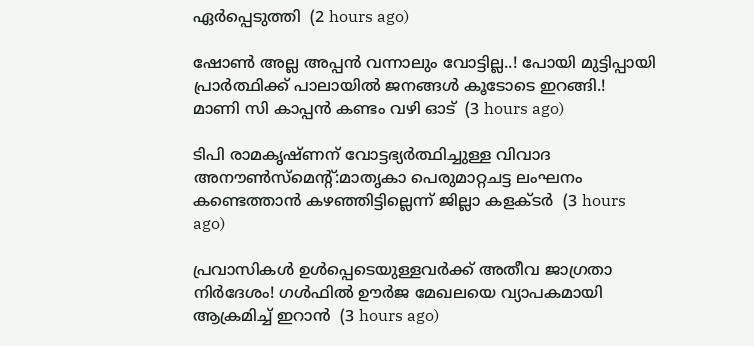ഏർപ്പെടുത്തി  (2 hours ago)

ഷോൺ അല്ല അപ്പൻ വന്നാലും വോട്ടില്ല..! പോയി മുട്ടിപ്പായി പ്രാർത്ഥിക്ക് പാലായിൽ ജനങ്ങൾ കൂടോടെ ഇറങ്ങി.! മാണി സി കാപ്പൻ കണ്ടം വഴി ഓട്  (3 hours ago)

ടിപി രാമകൃഷ്ണന് വോട്ടഭ്യര്‍ത്ഥിച്ചുള്ള വിവാദ അനൗണ്‍സ്‌മെന്റ്:മാതൃകാ പെരുമാറ്റചട്ട ലംഘനം കണ്ടെത്താന്‍ കഴഞ്ഞിട്ടില്ലെന്ന് ജില്ലാ കളക്ടര്‍  (3 hours ago)

പ്രവാസികൾ ഉൾപ്പെടെയുള്ളവർക്ക് അതീവ ജാഗ്രതാ നിർദേശം! ഗൾഫിൽ ഊർജ മേഖലയെ വ്യാപകമായി ആക്രമിച്ച് ഇറാൻ  (3 hours ago)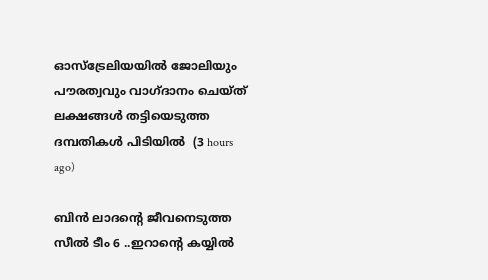ഓസ്‌ട്രേലിയയില്‍ ജോലിയും പൗരത്വവും വാഗ്ദാനം ചെയ്ത് ലക്ഷങ്ങള്‍ തട്ടിയെടുത്ത ദമ്പതികള്‍ പിടിയില്‍  (3 hours ago)

ബിൻ ലാദന്റെ ജീവനെടുത്ത സീൽ ടീം 6 ..ഇറാന്റെ കയ്യിൽ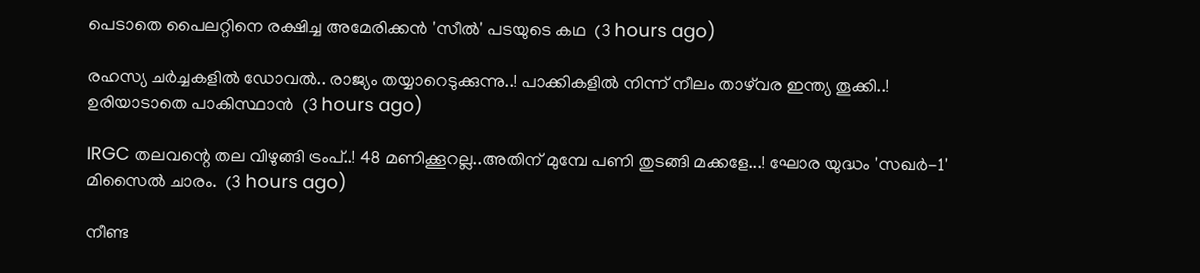പെടാതെ പൈലറ്റിനെ രക്ഷിച്ച അമേരിക്കൻ 'സീൽ' പടയുടെ കഥ  (3 hours ago)

രഹസ്യ ചർച്ചകളിൽ ഡോവൽ.. രാജ്യം തയ്യാറെടുക്കുന്നു..! പാക്കികളിൽ നിന്ന് നീലം താഴ്‌വര ഇന്ത്യ തൂക്കി..! ഉരിയാടാതെ പാകിസ്ഥാൻ  (3 hours ago)

IRGC തലവന്റെ തല വിഴുങ്ങി ട്രംപ്..! 48 മണിക്കൂറല്ല..അതിന് മുമ്പേ പണി തുടങ്ങി മക്കളേ...! ഘോര യുദ്ധം 'സഖര്‍-1' മിസൈൽ ചാരം.  (3 hours ago)

നീണ്ട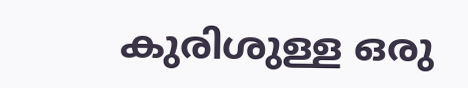കുരിശുള്ള ഒരു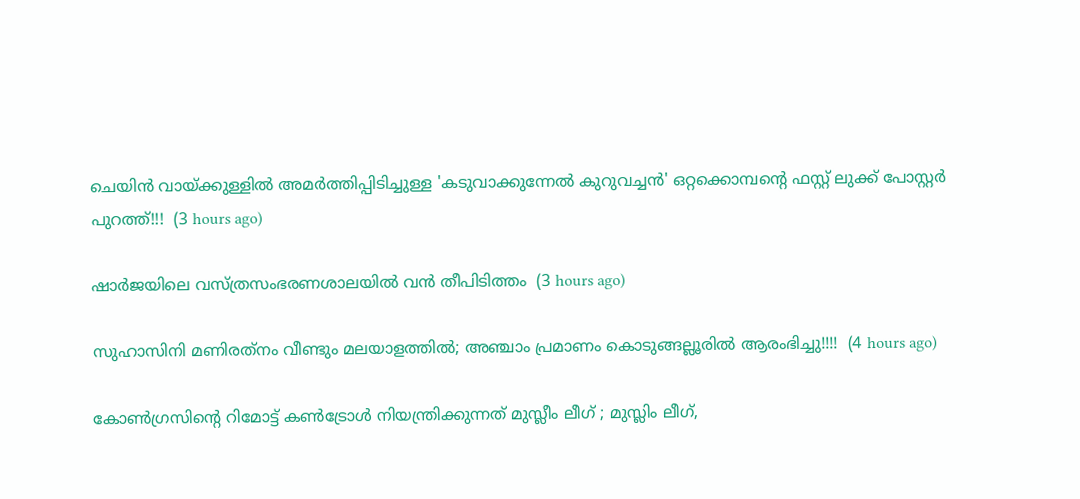ചെയിൻ വായ്ക്കുള്ളിൽ അമർത്തിപ്പിടിച്ചുള്ള 'കടുവാക്കുന്നേൽ കുറുവച്ചൻ' ഒറ്റക്കൊമ്പന്റെ ഫസ്റ്റ് ലുക്ക് പോസ്റ്റർ പുറത്ത്!!!  (3 hours ago)

ഷാര്‍ജയിലെ വസ്ത്രസംഭരണശാലയില്‍ വന്‍ തീപിടിത്തം  (3 hours ago)

സുഹാസിനി മണിരത്‌നം വീണ്ടും മലയാളത്തിൽ; അഞ്ചാം പ്രമാണം കൊടുങ്ങല്ലൂരിൽ ആരംഭിച്ചു!!!!  (4 hours ago)

കോണ്‍ഗ്രസിന്റെ റിമോട്ട് കണ്‍ട്രോള്‍ നിയന്ത്രിക്കുന്നത് മുസ്ലീം ലീഗ് ; മുസ്ലിം ലീഗ്,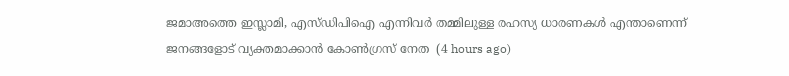ജമാഅത്തെ ഇസ്ലാമി, എസ്ഡിപിഐ എന്നിവര്‍ തമ്മിലുള്ള രഹസ്യ ധാരണകള്‍ എന്താണെന്ന് ജനങ്ങളോട് വ്യക്തമാക്കാന്‍ കോൺഗ്രസ്‌ നേത  (4 hours ago)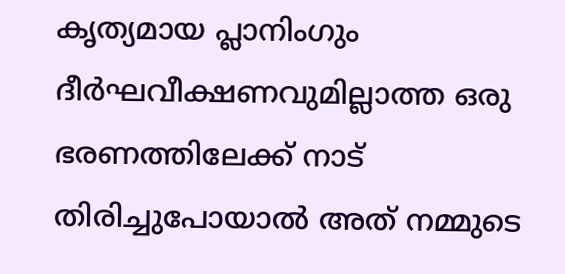കൃത്യമായ പ്ലാനിംഗും ദീർഘവീക്ഷണവുമില്ലാത്ത ഒരു ഭരണത്തിലേക്ക് നാട് തിരിച്ചുപോയാൽ അത് നമ്മുടെ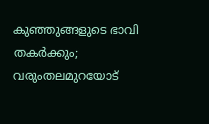കുഞ്ഞുങ്ങളുടെ ഭാവി തകർക്കും; വരുംതലമുറയോട്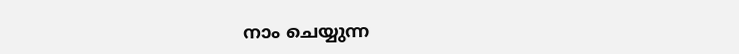നാം ചെയ്യുന്ന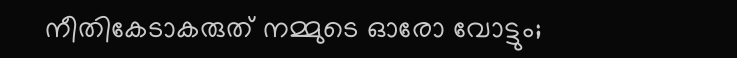നീതികേടാകരുത് നമ്മുടെ ഓരോ വോട്ടും;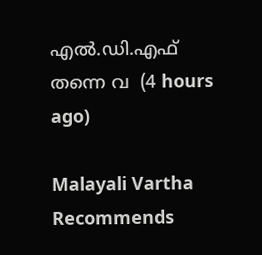എൽ.ഡി.എഫ് തന്നെ വ  (4 hours ago)

Malayali Vartha Recommends